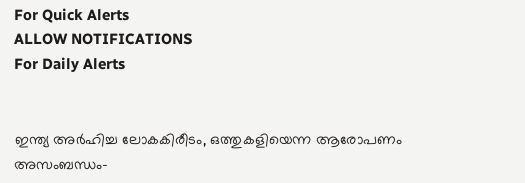For Quick Alerts
ALLOW NOTIFICATIONS
For Daily Alerts


ഇന്ത്യ അര്‍ഹിച്ച ലോകകിരീടം, ഒത്തുകളിയെന്ന ആരോപണം അസംബന്ധം-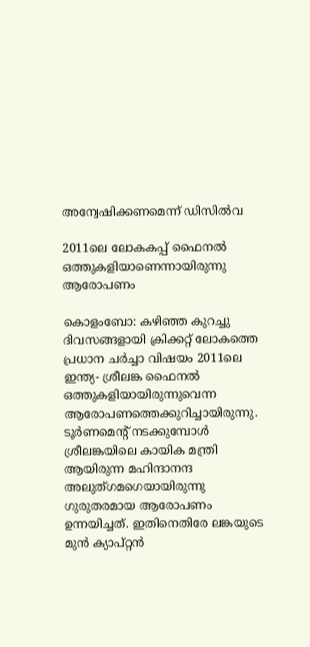അന്വേഷിക്കണമെന്ന് ഡിസില്‍വ

2011ലെ ലോകകപ്പ് ഫൈനല്‍ ഒത്തുകളിയാണെന്നായിരുന്നു ആരോപണം

കൊളംബോ: കഴിഞ്ഞ കുറച്ചു ദിവസങ്ങളായി ക്രിക്കറ്റ് ലോകത്തെ പ്രധാന ചര്‍ച്ചാ വിഷയം 2011ലെ ഇന്ത്യ- ശ്രീലങ്ക ഫൈനല്‍ ഒത്തുകളിയായിരുന്നുവെന്ന ആരോപണത്തെക്കുറിച്ചായിരുന്നു. ടൂര്‍ണമെന്റ് നടക്കുമ്പോള്‍ ശ്രീലങ്കയിലെ കായിക മന്ത്രി ആയിരുന്ന മഹിന്ദാനന്ദ അലുത്ഗമഗെയായിരുന്നു ഗുരുതരമായ ആരോപണം ഉന്നയിച്ചത്. ഇതിനെതിരേ ലങ്കയുടെ മുന്‍ ക്യാപ്റ്റന്‍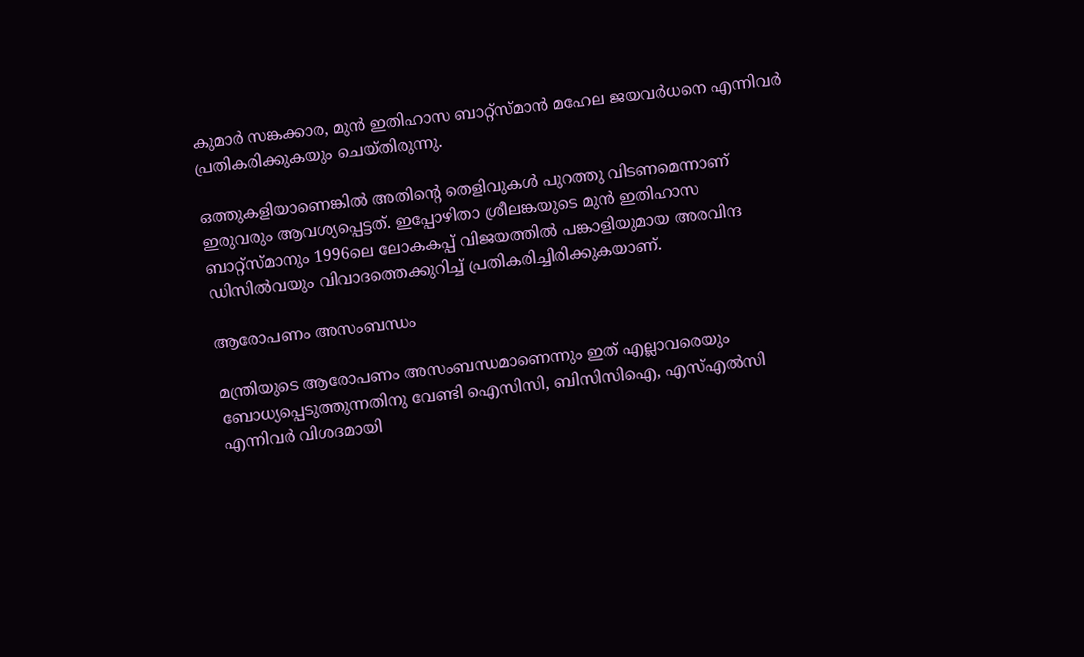കുമാര്‍ സങ്കക്കാര, മുന്‍ ഇതിഹാസ ബാറ്റ്‌സ്മാന്‍ മഹേല ജയവര്‍ധനെ എന്നിവര്‍ പ്രതികരിക്കുകയും ചെയ്തിരുന്നു.

ഒത്തുകളിയാണെങ്കില്‍ അതിന്റെ തെളിവുകള്‍ പുറത്തു വിടണമെന്നാണ് ഇരുവരും ആവശ്യപ്പെട്ടത്. ഇപ്പോഴിതാ ശ്രീലങ്കയുടെ മുന്‍ ഇതിഹാസ ബാറ്റ്‌സ്മാനും 1996ലെ ലോകകപ്പ് വിജയത്തില്‍ പങ്കാളിയുമായ അരവിന്ദ ഡിസില്‍വയും വിവാദത്തെക്കുറിച്ച് പ്രതികരിച്ചിരിക്കുകയാണ്.

ആരോപണം അസംബന്ധം

മന്ത്രിയുടെ ആരോപണം അസംബന്ധമാണെന്നും ഇത് എല്ലാവരെയും ബോധ്യപ്പെടുത്തുന്നതിനു വേണ്ടി ഐസിസി, ബിസിസിഐ, എസ്എല്‍സി എന്നിവര്‍ വിശദമായി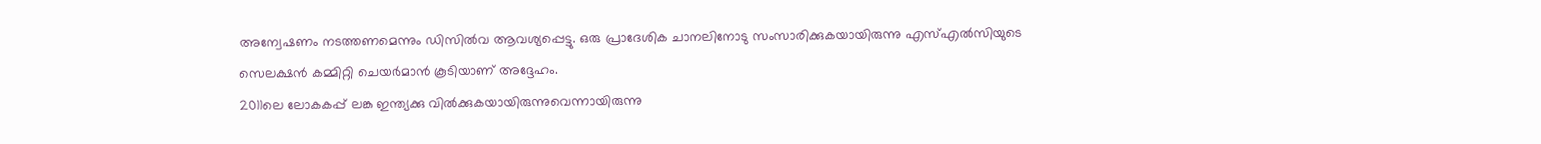അന്വേഷണം നടത്തണമെന്നും ഡിസില്‍വ ആവശ്യപ്പെട്ടു. ഒരു പ്രാദേശിക ചാനലിനോടു സംസാരിക്കുകയായിരുന്നു എസ്എല്‍സിയുടെ സെലക്ഷന്‍ കമ്മിറ്റി ചെയര്‍മാന്‍ കൂടിയാണ് അദ്ദേഹം.
2011ലെ ലോകകപ്പ് ലങ്ക ഇന്ത്യക്കു വില്‍ക്കുകയായിരുന്നുവെന്നായിരുന്നു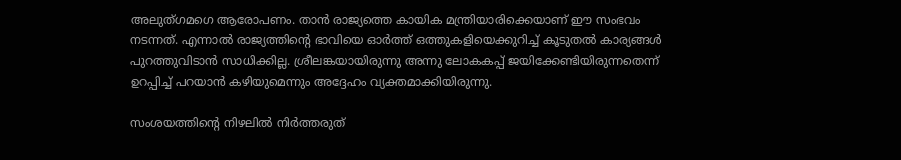അലുത്ഗമഗെ ആരോപണം. താന്‍ രാജ്യത്തെ കായിക മന്ത്രിയാരിക്കെയാണ് ഈ സംഭവം നടന്നത്. എന്നാല്‍ രാജ്യത്തിന്റെ ഭാവിയെ ഓര്‍ത്ത് ഒത്തുകളിയെക്കുറിച്ച് കൂടുതല്‍ കാര്യങ്ങള്‍ പുറത്തുവിടാന്‍ സാധിക്കില്ല. ശ്രീലങ്കയായിരുന്നു അന്നു ലോകകപ്പ് ജയിക്കേണ്ടിയിരുന്നതെന്ന് ഉറപ്പിച്ച് പറയാന്‍ കഴിയുമെന്നും അദ്ദേഹം വ്യക്തമാക്കിയിരുന്നു.

സംശയത്തിന്‍റെ നിഴലില്‍ നിര്‍ത്തരുത്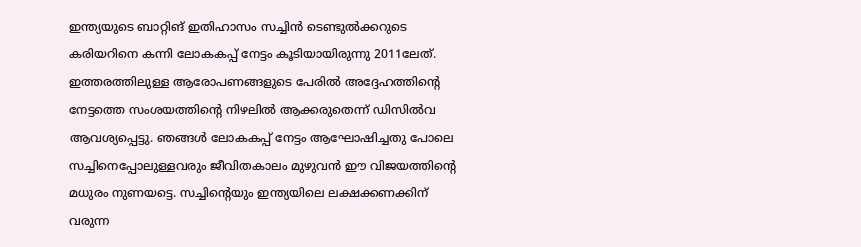ഇന്ത്യയുടെ ബാറ്റിങ് ഇതിഹാസം സച്ചിന്‍ ടെണ്ടുല്‍ക്കറുടെ കരിയറിനെ കന്നി ലോകകപ്പ് നേട്ടം കൂടിയായിരുന്നു 2011ലേത്. ഇത്തരത്തിലുള്ള ആരോപണങ്ങളുടെ പേരില്‍ അദ്ദേഹത്തിന്റെ നേട്ടത്തെ സംശയത്തിന്റെ നിഴലില്‍ ആക്കരുതെന്ന് ഡിസില്‍വ ആവശ്യപ്പെട്ടു. ഞങ്ങള്‍ ലോകകപ്പ് നേട്ടം ആഘോഷിച്ചതു പോലെ സച്ചിനെപ്പോലുള്ളവരും ജീവിതകാലം മുഴുവന്‍ ഈ വിജയത്തിന്റെ മധുരം നുണയട്ടെ. സച്ചിന്റെയും ഇന്ത്യയിലെ ലക്ഷക്കണക്കിന് വരുന്ന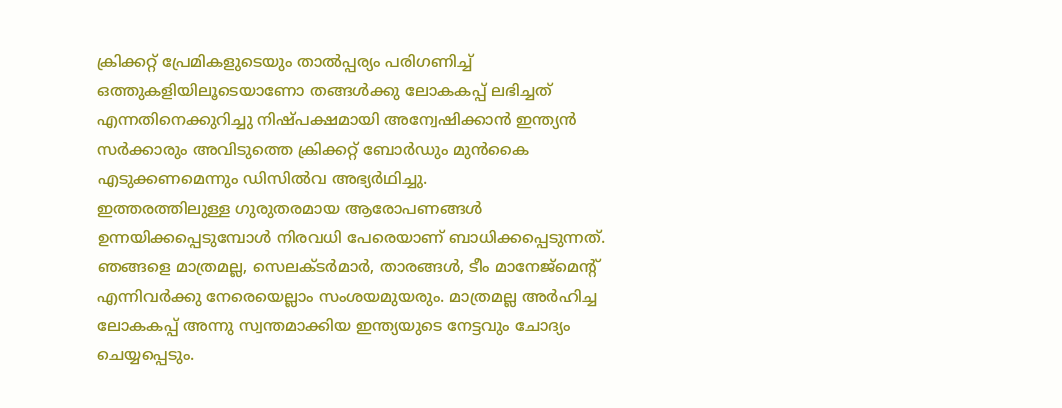ക്രിക്കറ്റ് പ്രേമികളുടെയും താല്‍പ്പര്യം പരിഗണിച്ച് ഒത്തുകളിയിലൂടെയാണോ തങ്ങള്‍ക്കു ലോകകപ്പ് ലഭിച്ചത് എന്നതിനെക്കുറിച്ചു നിഷ്പക്ഷമായി അന്വേഷിക്കാന്‍ ഇന്ത്യന്‍ സര്‍ക്കാരും അവിടുത്തെ ക്രിക്കറ്റ് ബോര്‍ഡും മുന്‍കൈ എടുക്കണമെന്നും ഡിസില്‍വ അഭ്യര്‍ഥിച്ചു.
ഇത്തരത്തിലുള്ള ഗുരുതരമായ ആരോപണങ്ങള്‍ ഉന്നയിക്കപ്പെടുമ്പോള്‍ നിരവധി പേരെയാണ് ബാധിക്കപ്പെടുന്നത്. ഞങ്ങളെ മാത്രമല്ല, സെലക്ടര്‍മാര്‍, താരങ്ങള്‍, ടീം മാനേജ്‌മെന്റ് എന്നിവര്‍ക്കു നേരെയെല്ലാം സംശയമുയരും. മാത്രമല്ല അര്‍ഹിച്ച ലോകകപ്പ് അന്നു സ്വന്തമാക്കിയ ഇന്ത്യയുടെ നേട്ടവും ചോദ്യം ചെയ്യപ്പെടും.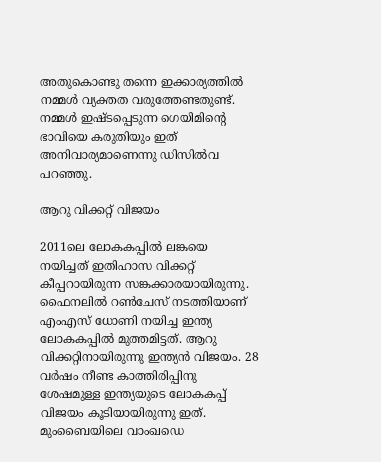അതുകൊണ്ടു തന്നെ ഇക്കാര്യത്തില്‍ നമ്മള്‍ വ്യക്തത വരുത്തേണ്ടതുണ്ട്. നമ്മള്‍ ഇഷ്ടപ്പെടുന്ന ഗെയിമിന്റെ ഭാവിയെ കരുതിയും ഇത് അനിവാര്യമാണെന്നു ഡിസില്‍വ പറഞ്ഞു.

ആറു വിക്കറ്റ് വിജയം

2011ലെ ലോകകപ്പില്‍ ലങ്കയെ നയിച്ചത് ഇതിഹാസ വിക്കറ്റ് കീപ്പറായിരുന്ന സങ്കക്കാരയായിരുന്നു. ഫൈനലില്‍ റണ്‍ചേസ് നടത്തിയാണ് എംഎസ് ധോണി നയിച്ച ഇന്ത്യ ലോകകപ്പില്‍ മുത്തമിട്ടത്. ആറു വിക്കറ്റിനായിരുന്നു ഇന്ത്യന്‍ വിജയം. 28 വര്‍ഷം നീണ്ട കാത്തിരിപ്പിനു ശേഷമുള്ള ഇന്ത്യയുടെ ലോകകപ്പ് വിജയം കൂടിയായിരുന്നു ഇത്. മുംബൈയിലെ വാംഖഡെ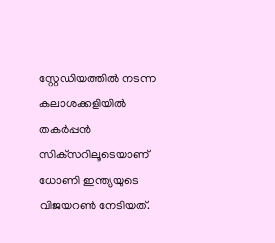സ്റ്റേഡിയത്തില്‍ നടന്ന കലാശക്കളിയില്‍ തകര്‍പ്പന്‍ സിക്‌സറിലൂടെയാണ് ധോണി ഇന്ത്യയുടെ വിജയറണ്‍ നേടിയത്.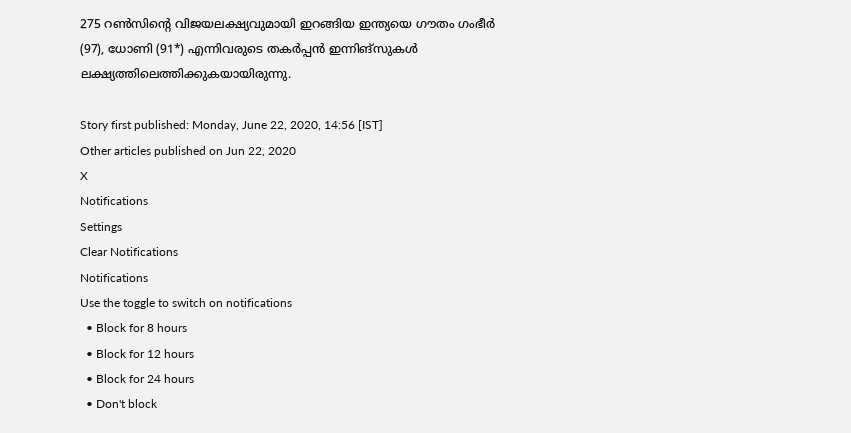275 റണ്‍സിന്റെ വിജയലക്ഷ്യവുമായി ഇറങ്ങിയ ഇന്ത്യയെ ഗൗതം ഗംഭീര്‍ (97), ധോണി (91*) എന്നിവരുടെ തകര്‍പ്പന്‍ ഇന്നിങ്‌സുകള്‍ ലക്ഷ്യത്തിലെത്തിക്കുകയായിരുന്നു.

Story first published: Monday, June 22, 2020, 14:56 [IST]
Other articles published on Jun 22, 2020
X
Notifications
Settings
Clear Notifications
Notifications
Use the toggle to switch on notifications
  • Block for 8 hours
  • Block for 12 hours
  • Block for 24 hours
  • Don't block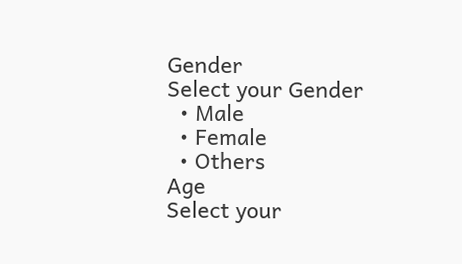Gender
Select your Gender
  • Male
  • Female
  • Others
Age
Select your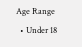Age Range
  • Under 18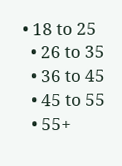• 18 to 25
  • 26 to 35
  • 36 to 45
  • 45 to 55
  • 55+